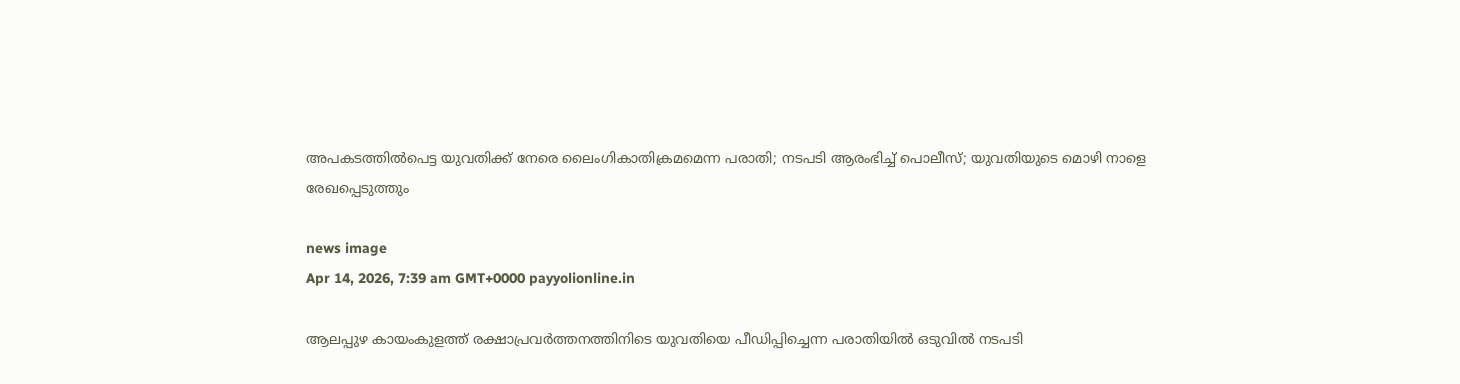അപകടത്തിൽപെട്ട യുവതിക്ക് നേരെ ലൈംഗികാതിക്രമമെന്ന പരാതി; നടപടി ആരംഭിച്ച് പൊലീസ്; യുവതിയുടെ മൊഴി നാളെ രേഖപ്പെടുത്തും

news image
Apr 14, 2026, 7:39 am GMT+0000 payyolionline.in

ആലപ്പുഴ കായംകുളത്ത് രക്ഷാപ്രവർത്തനത്തിനിടെ യുവതിയെ പീഡിപ്പിച്ചെന്ന പരാതിയിൽ ഒടുവിൽ നടപടി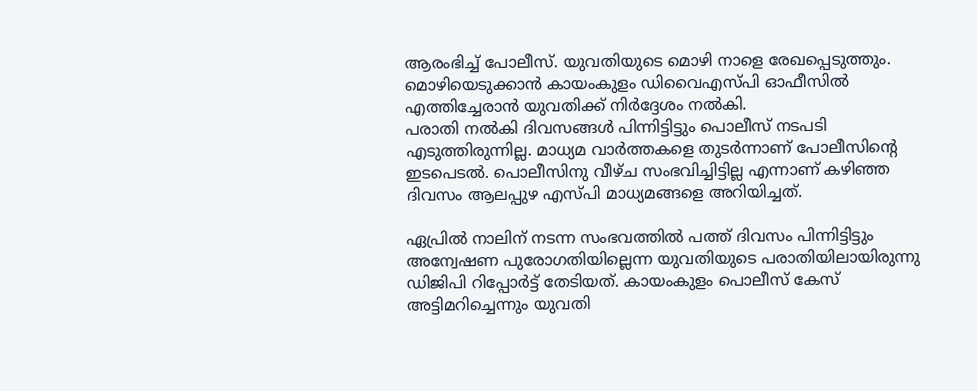ആരംഭിച്ച് പോലീസ്. യുവതിയുടെ മൊഴി നാളെ രേഖപ്പെടുത്തും. മൊഴിയെടുക്കാൻ കായംകുളം ഡിവൈഎസ്പി ഓഫീസിൽ എത്തിച്ചേരാൻ യുവതിക്ക് നിർദ്ദേശം നൽകി.
പരാതി നൽകി ദിവസങ്ങൾ പിന്നിട്ടിട്ടും പൊലീസ് നടപടി എടുത്തിരുന്നില്ല. മാധ്യമ വാർത്തകളെ തുടർന്നാണ് പോലീസിന്റെ ഇടപെടൽ. പൊലീസിനു വീഴ്ച സംഭവിച്ചിട്ടില്ല എന്നാണ് കഴിഞ്ഞ ദിവസം ആലപ്പുഴ എസ്പി മാധ്യമങ്ങളെ അറിയിച്ചത്.

ഏപ്രിൽ നാലിന് നടന്ന സംഭവത്തിൽ പത്ത് ദിവസം പിന്നിട്ടിട്ടും അന്വേഷണ പുരോഗതിയില്ലെന്ന യുവതിയുടെ പരാതിയിലായിരുന്നു ഡിജിപി റിപ്പോർട്ട് തേടിയത്. കായംകുളം പൊലീസ് കേസ് അട്ടിമറിച്ചെന്നും യുവതി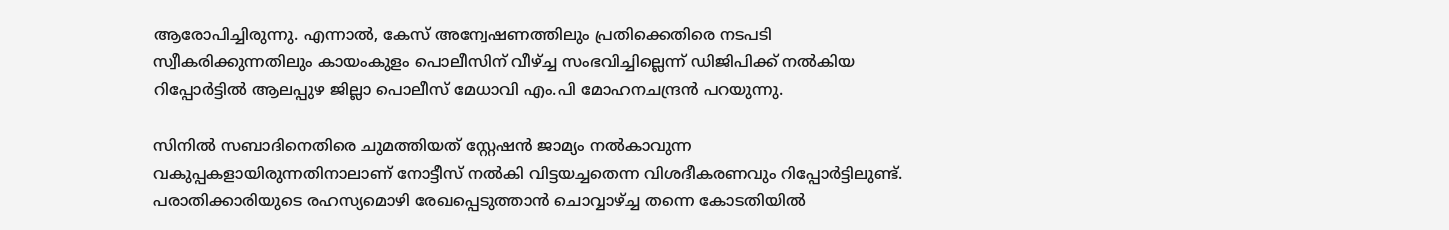ആരോപിച്ചിരുന്നു. എന്നാൽ, കേസ് അന്വേഷണത്തിലും പ്രതിക്കെതിരെ നടപടി സ്വീകരിക്കുന്നതിലും കായംകുളം പൊലീസിന് വീഴ്ച്ച സംഭവിച്ചില്ലെന്ന് ഡിജിപിക്ക് നൽകിയ റിപ്പോർട്ടിൽ ആലപ്പുഴ ജില്ലാ പൊലീസ് മേധാവി എം.പി മോഹനചന്ദ്രൻ പറയുന്നു.

സിനിൽ സബാദിനെതിരെ ചുമത്തിയത് സ്റ്റേഷൻ ജാമ്യം നൽകാവുന്ന വകുപ്പകളായിരുന്നതിനാലാണ് നോട്ടീസ് നൽകി വിട്ടയച്ചതെന്ന വിശദീകരണവും റിപ്പോർട്ടിലുണ്ട്. പരാതിക്കാരിയുടെ രഹസ്യമൊഴി രേഖപ്പെടുത്താൻ ചൊവ്വാഴ്ച്ച തന്നെ കോടതിയിൽ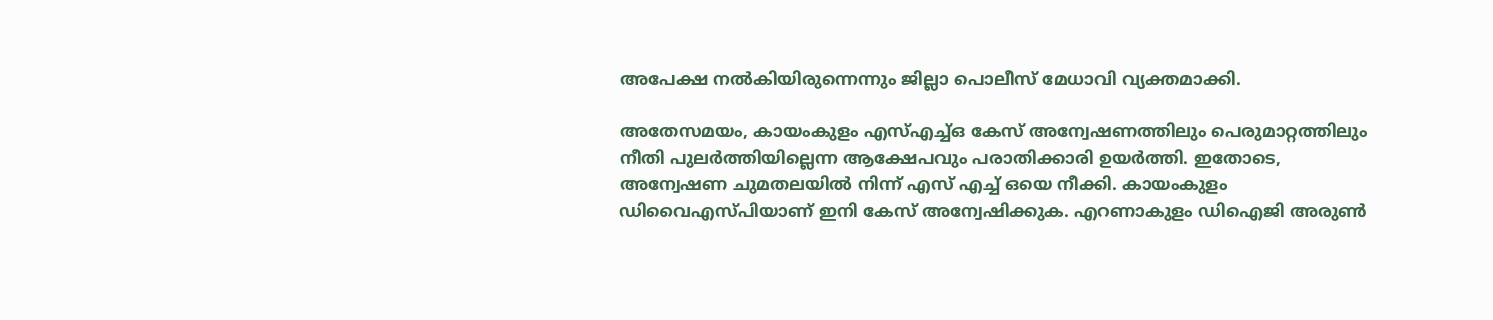അപേക്ഷ നൽകിയിരുന്നെന്നും ജില്ലാ പൊലീസ് മേധാവി വ്യക്തമാക്കി.

അതേസമയം, കായംകുളം എസ്എച്ച്ഒ കേസ് അന്വേഷണത്തിലും പെരുമാറ്റത്തിലും നീതി പുലർത്തിയില്ലെന്ന ആക്ഷേപവും പരാതിക്കാരി ഉയർത്തി. ഇതോടെ, അന്വേഷണ ചുമതലയിൽ നിന്ന് എസ് എച്ച് ഒയെ നീക്കി. കായംകുളം ഡിവൈഎസ്പിയാണ് ഇനി കേസ് അന്വേഷിക്കുക. എറണാകുളം ഡിഐജി അരുൺ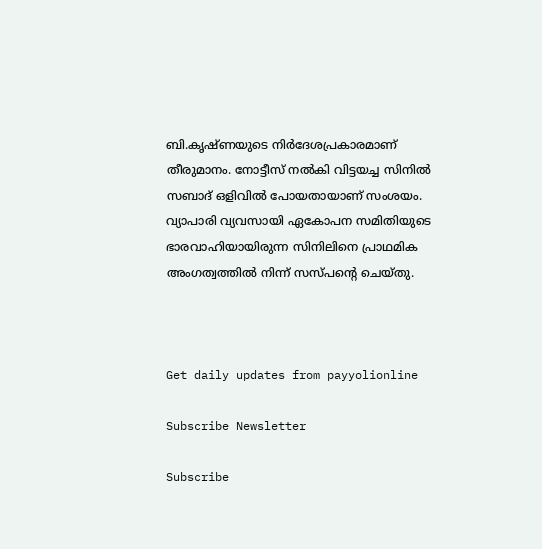ബി.കൃഷ്ണയുടെ നിർദേശപ്രകാരമാണ് തീരുമാനം. നോട്ടീസ് നൽകി വിട്ടയച്ച സിനിൽ സബാദ് ഒളിവിൽ പോയതായാണ് സംശയം. വ്യാപാരി വ്യവസായി ഏകോപന സമിതിയുടെ ഭാരവാഹിയായിരുന്ന സിനിലിനെ പ്രാഥമിക അംഗത്വത്തിൽ നിന്ന് സസ്പന്റെ ചെയ്തു.



Get daily updates from payyolionline

Subscribe Newsletter

Subscribe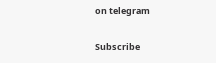on telegram

Subscribe